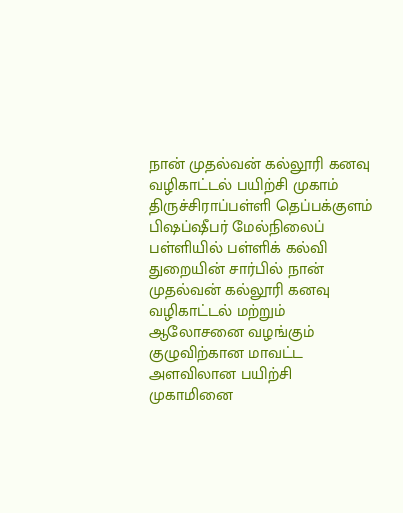நான் முதல்வன் கல்லூரி கனவு வழிகாட்டல் பயிற்சி முகாம்
திருச்சிராப்பள்ளி தெப்பக்குளம் பிஷப்ஷீபர் மேல்நிலைப் பள்ளியில் பள்ளிக் கல்வி துறையின் சார்பில் நான் முதல்வன் கல்லூரி கனவு வழிகாட்டல் மற்றும் ஆலோசனை வழங்கும் குழுவிற்கான மாவட்ட அளவிலான பயிற்சி முகாமினை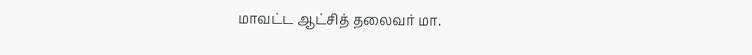மாவட்ட ஆட்சித் தலைவர் மா.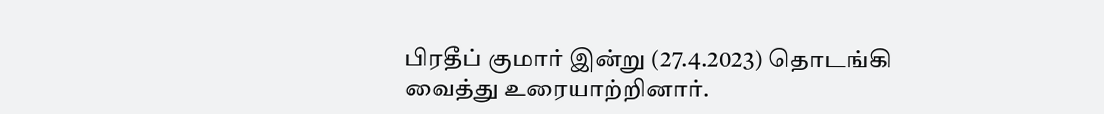பிரதீப் குமார் இன்று (27.4.2023) தொடங்கி வைத்து உரையாற்றினார்.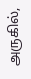அருகில்,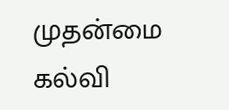முதன்மை கல்வி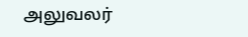அலுவலர்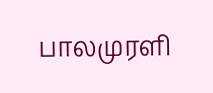பாலமுரளி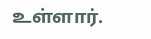உள்ளார்.